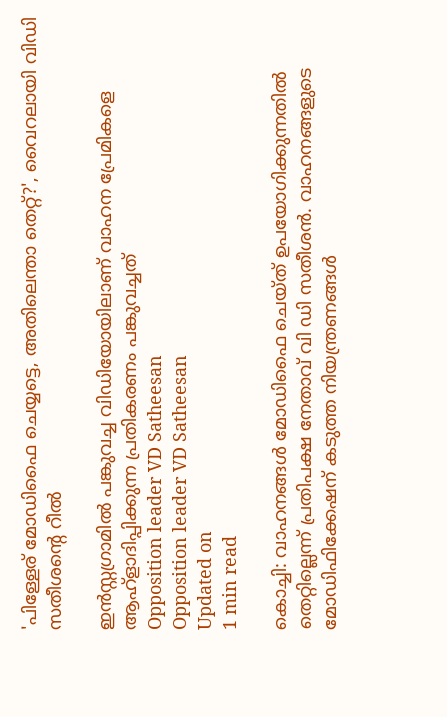'പിള്ളേര് മോഡിഫൈ ചെയ്യട്ടെ, അതിലെന്താ തെറ്റ്?', വൈറലായി വിഡി സതീശന്റെ റീല്‍

ഇന്‍സ്റ്റഗ്രാമില്‍ പങ്കുവച്ച വിഡിയോയിലാണ് വാഹന പ്രേമികളെ ആഹ്‌ളാദിപ്പിക്കുന്ന പ്രതികരണം പങ്കുവച്ചത്
Opposition leader VD Satheesan
Opposition leader VD Satheesan
Updated on
1 min read

കൊച്ചി: വാഹനങ്ങള്‍ മോഡിഫൈ ചെയ്ത് ഉപയോഗിക്കുന്നതില്‍ തെറ്റില്ലെന്ന് പ്രതിപക്ഷ നേതാവ് വി ഡി സതീശന്‍. വാഹനങ്ങളുടെ മോഡിഫിക്കേഷന് കടുത്ത നിയന്ത്രണങ്ങള്‍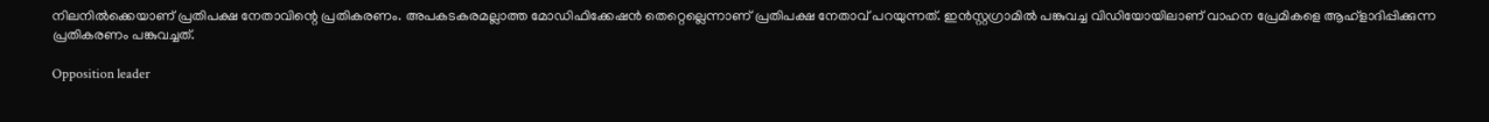നിലനില്‍ക്കെയാണ് പ്രതിപക്ഷ നേതാവിന്റെ പ്രതികരണം. അപകടകരമല്ലാത്ത മോഡിഫിക്കേഷന്‍ തെറ്റെല്ലെന്നാണ് പ്രതിപക്ഷ നേതാവ് പറയുന്നത്. ഇന്‍സ്റ്റഗ്രാമില്‍ പങ്കുവച്ച വിഡിയോയിലാണ് വാഹന പ്രേമികളെ ആഹ്‌ളാദിപ്പിക്കുന്ന പ്രതികരണം പങ്കുവച്ചത്.

Opposition leader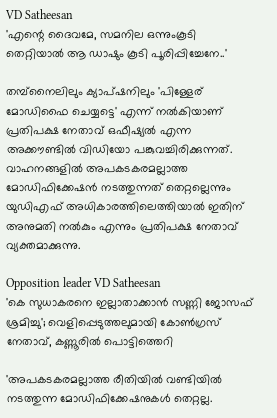VD Satheesan
'എന്റെ ദൈവമേ, സമനില ഒന്നുംകൂടി തെറ്റിയാല്‍ ആ ഡാഷും കൂടി പൂരിപ്പിച്ചേനേ..'

തമ്പ്നൈലിലും ക്യാപ്ഷനിലും 'പിള്ളേര് മോഡിഫൈ ചെയ്യട്ടെ' എന്ന് നല്‍കിയാണ് പ്രതിപക്ഷ നേതാവ് ഒഫീഷ്യല്‍ എന്ന അക്കൗണ്ടില്‍ വിഡിയോ പങ്കുവച്ചിരിക്കുന്നത്. വാഹനങ്ങളില്‍ അപകടകരമല്ലാത്ത മോഡിഫിക്കേഷന്‍ നടത്തുന്നത് തെറ്റല്ലെന്നും യുഡിഎഫ് അധികാരത്തിലെത്തിയാല്‍ ഇതിന് അനുമതി നല്‍കും എന്നും പ്രതിപക്ഷ നേതാവ് വ്യക്തമാക്കുന്നു.

Opposition leader VD Satheesan
'കെ സുധാകരനെ ഇല്ലാതാക്കാന്‍ സണ്ണി ജോസഫ് ശ്രമിച്ചു'; വെളിപ്പെടുത്തലുമായി കോണ്‍ഗ്രസ് നേതാവ്, കണ്ണൂരില്‍ പൊട്ടിത്തെറി

'അപകടകരമല്ലാത്ത രീതിയില്‍ വണ്ടിയില്‍ നടത്തുന്ന മോഡിഫിക്കേഷനുകള്‍ തെറ്റല്ല.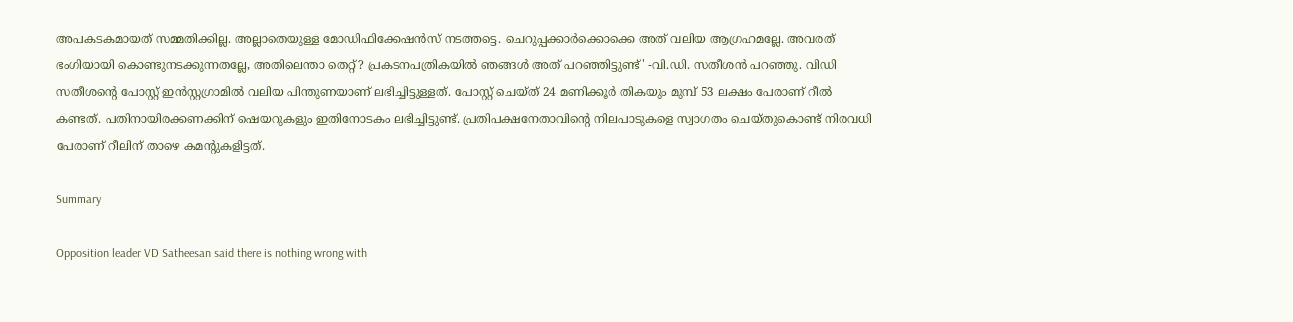അപകടകമായത് സമ്മതിക്കില്ല. അല്ലാതെയുള്ള മോഡിഫിക്കേഷന്‍സ് നടത്തട്ടെ. ചെറുപ്പക്കാര്‍ക്കൊക്കെ അത് വലിയ ആഗ്രഹമല്ലേ. അവരത് ഭംഗിയായി കൊണ്ടുനടക്കുന്നതല്ലേ, അതിലെന്താ തെറ്റ്? പ്രകടനപത്രികയില്‍ ഞങ്ങള്‍ അത് പറഞ്ഞിട്ടുണ്ട്' -വി.ഡി. സതീശന്‍ പറഞ്ഞു. വിഡി സതീശന്റെ പോസ്റ്റ് ഇന്‍സ്റ്റഗ്രാമില്‍ വലിയ പിന്തുണയാണ് ലഭിച്ചിട്ടുള്ളത്. പോസ്റ്റ് ചെയ്ത് 24 മണിക്കൂര്‍ തികയും മുമ്പ് 53 ലക്ഷം പേരാണ് റീല്‍ കണ്ടത്. പതിനായിരക്കണക്കിന് ഷെയറുകളും ഇതിനോടകം ലഭിച്ചിട്ടുണ്ട്. പ്രതിപക്ഷനേതാവിന്റെ നിലപാടുകളെ സ്വാഗതം ചെയ്തുകൊണ്ട് നിരവധി പേരാണ് റീലിന് താഴെ കമന്റുകളിട്ടത്.

Summary

Opposition leader VD Satheesan said there is nothing wrong with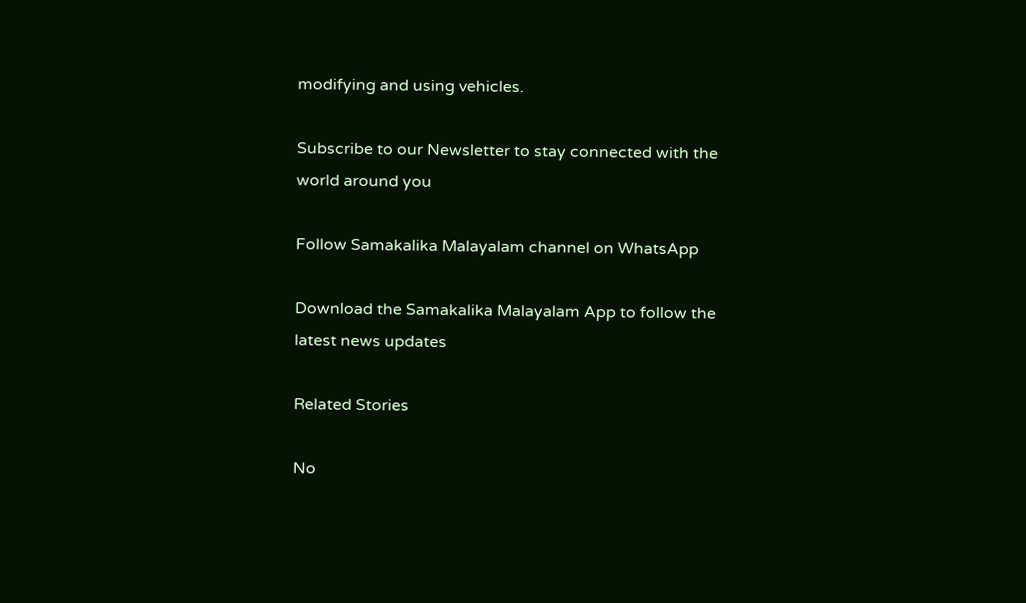modifying and using vehicles.

Subscribe to our Newsletter to stay connected with the world around you

Follow Samakalika Malayalam channel on WhatsApp

Download the Samakalika Malayalam App to follow the latest news updates

Related Stories

No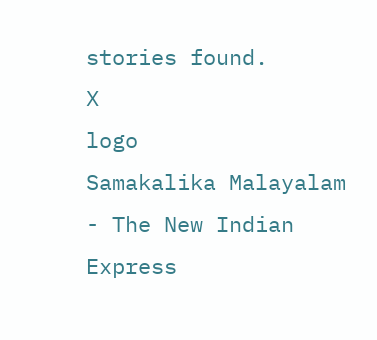stories found.
X
logo
Samakalika Malayalam - The New Indian Express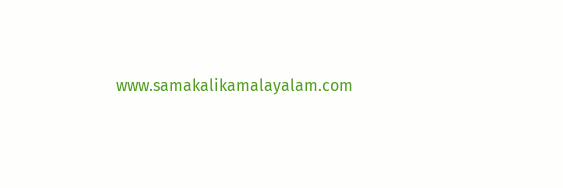www.samakalikamalayalam.com